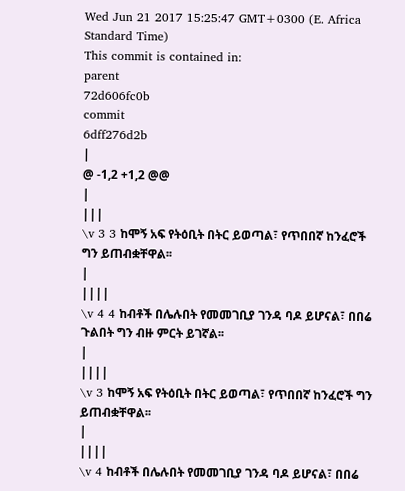Wed Jun 21 2017 15:25:47 GMT+0300 (E. Africa Standard Time)
This commit is contained in:
parent
72d606fc0b
commit
6dff276d2b
|
@ -1,2 +1,2 @@
|
|||
\v 3 3 ከሞኝ አፍ የትዕቢት በትር ይወጣል፣ የጥበበኛ ከንፈሮች ግን ይጠብቋቸዋል፡፡
|
||||
\v 4 4 ከብቶች በሌሉበት የመመገቢያ ገንዳ ባዶ ይሆናል፣ በበሬ ጉልበት ግን ብዙ ምርት ይገኛል፡፡
|
||||
\v 3 ከሞኝ አፍ የትዕቢት በትር ይወጣል፣ የጥበበኛ ከንፈሮች ግን ይጠብቋቸዋል፡፡
|
||||
\v 4 ከብቶች በሌሉበት የመመገቢያ ገንዳ ባዶ ይሆናል፣ በበሬ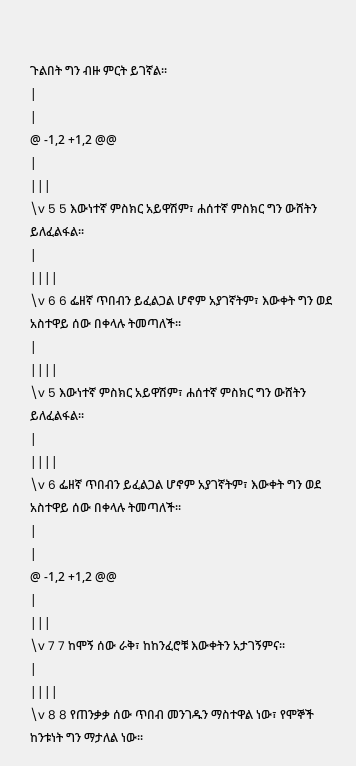ጉልበት ግን ብዙ ምርት ይገኛል፡፡
|
|
@ -1,2 +1,2 @@
|
|||
\v 5 5 እውነተኛ ምስክር አይዋሽም፣ ሐሰተኛ ምስክር ግን ውሸትን ይለፈልፋል፡፡
|
||||
\v 6 6 ፌዘኛ ጥበብን ይፈልጋል ሆኖም አያገኛትም፣ እውቀት ግን ወደ አስተዋይ ሰው በቀላሉ ትመጣለች፡፡
|
||||
\v 5 እውነተኛ ምስክር አይዋሽም፣ ሐሰተኛ ምስክር ግን ውሸትን ይለፈልፋል፡፡
|
||||
\v 6 ፌዘኛ ጥበብን ይፈልጋል ሆኖም አያገኛትም፣ እውቀት ግን ወደ አስተዋይ ሰው በቀላሉ ትመጣለች፡፡
|
|
@ -1,2 +1,2 @@
|
|||
\v 7 7 ከሞኝ ሰው ራቅ፣ ከከንፈሮቹ እውቀትን አታገኝምና፡፡
|
||||
\v 8 8 የጠንቃቃ ሰው ጥበብ መንገዱን ማስተዋል ነው፣ የሞኞች ከንቱነት ግን ማታለል ነው፡፡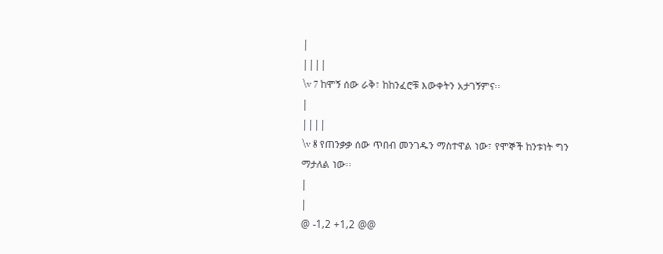|
||||
\v 7 ከሞኝ ሰው ራቅ፣ ከከንፈሮቹ እውቀትን አታገኝምና፡፡
|
||||
\v 8 የጠንቃቃ ሰው ጥበብ መንገዱን ማስተዋል ነው፣ የሞኞች ከንቱነት ግን ማታለል ነው፡፡
|
|
@ -1,2 +1,2 @@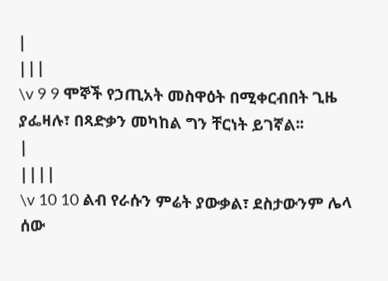|
|||
\v 9 9 ሞኞች የኃጢአት መስዋዕት በሚቀርብበት ጊዜ ያፌዛሉ፣ በጻድቃን መካከል ግን ቸርነት ይገኛል፡፡
|
||||
\v 10 10 ልብ የራሱን ምሬት ያውቃል፣ ደስታውንም ሌላ ሰው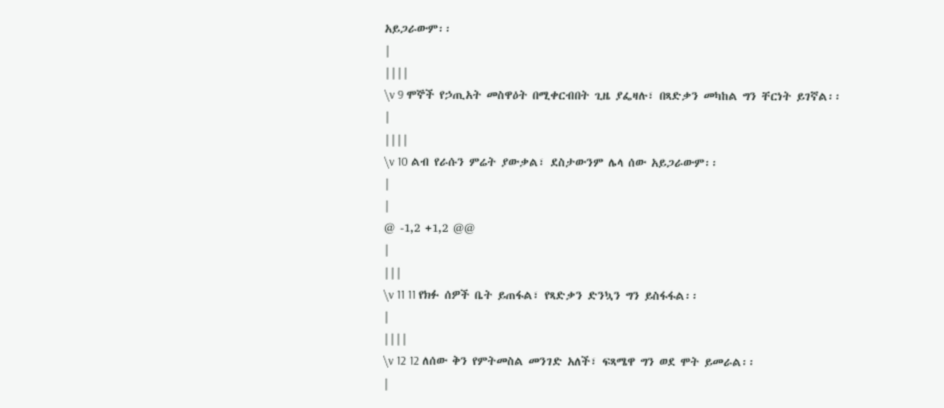አይጋራውም፡፡
|
||||
\v 9 ሞኞች የኃጢአት መስዋዕት በሚቀርብበት ጊዜ ያፌዛሉ፣ በጻድቃን መካከል ግን ቸርነት ይገኛል፡፡
|
||||
\v 10 ልብ የራሱን ምሬት ያውቃል፣ ደስታውንም ሌላ ሰው አይጋራውም፡፡
|
|
@ -1,2 +1,2 @@
|
|||
\v 11 11 የክፉ ሰዎች ቤት ይጠፋል፣ የጻድቃን ድንኳን ግን ይስፋፋል፡፡
|
||||
\v 12 12 ለሰው ቅን የምትመስል መንገድ አለች፣ ፍጻሜዋ ግን ወደ ሞት ይመራል፡፡
|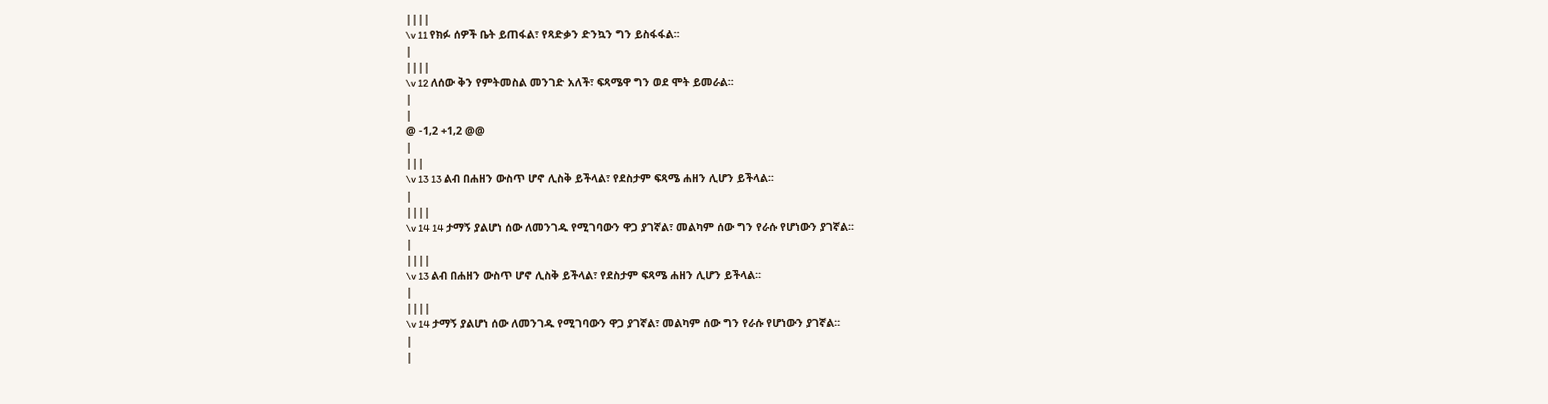||||
\v 11 የክፉ ሰዎች ቤት ይጠፋል፣ የጻድቃን ድንኳን ግን ይስፋፋል፡፡
|
||||
\v 12 ለሰው ቅን የምትመስል መንገድ አለች፣ ፍጻሜዋ ግን ወደ ሞት ይመራል፡፡
|
|
@ -1,2 +1,2 @@
|
|||
\v 13 13 ልብ በሐዘን ውስጥ ሆኖ ሊስቅ ይችላል፣ የደስታም ፍጻሜ ሐዘን ሊሆን ይችላል፡፡
|
||||
\v 14 14 ታማኝ ያልሆነ ሰው ለመንገዱ የሚገባውን ዋጋ ያገኛል፣ መልካም ሰው ግን የራሱ የሆነውን ያገኛል፡፡
|
||||
\v 13 ልብ በሐዘን ውስጥ ሆኖ ሊስቅ ይችላል፣ የደስታም ፍጻሜ ሐዘን ሊሆን ይችላል፡፡
|
||||
\v 14 ታማኝ ያልሆነ ሰው ለመንገዱ የሚገባውን ዋጋ ያገኛል፣ መልካም ሰው ግን የራሱ የሆነውን ያገኛል፡፡
|
|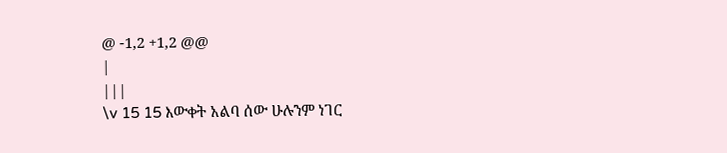@ -1,2 +1,2 @@
|
|||
\v 15 15 እውቀት አልባ ሰው ሁሉንም ነገር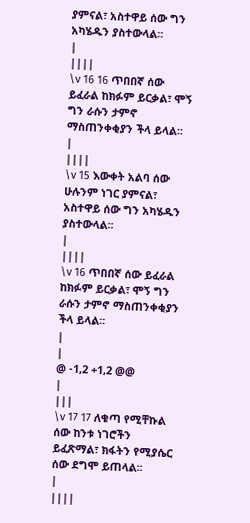ያምናል፣ አስተዋይ ሰው ግን አካሄዱን ያስተውላል፡፡
|
||||
\v 16 16 ጥበበኛ ሰው ይፈራል ከክፉም ይርቃል፣ ሞኝ ግን ራሱን ታምኖ ማስጠንቀቂያን ችላ ይላል፡፡
|
||||
\v 15 እውቀት አልባ ሰው ሁሉንም ነገር ያምናል፣ አስተዋይ ሰው ግን አካሄዱን ያስተውላል፡፡
|
||||
\v 16 ጥበበኛ ሰው ይፈራል ከክፉም ይርቃል፣ ሞኝ ግን ራሱን ታምኖ ማስጠንቀቂያን ችላ ይላል፡፡
|
|
@ -1,2 +1,2 @@
|
|||
\v 17 17 ለቁጣ የሚቸኩል ሰው ከንቱ ነገሮችን ይፈጽማል፣ ክፋትን የሚያሴር ሰው ደግሞ ይጠላል፡፡
|
||||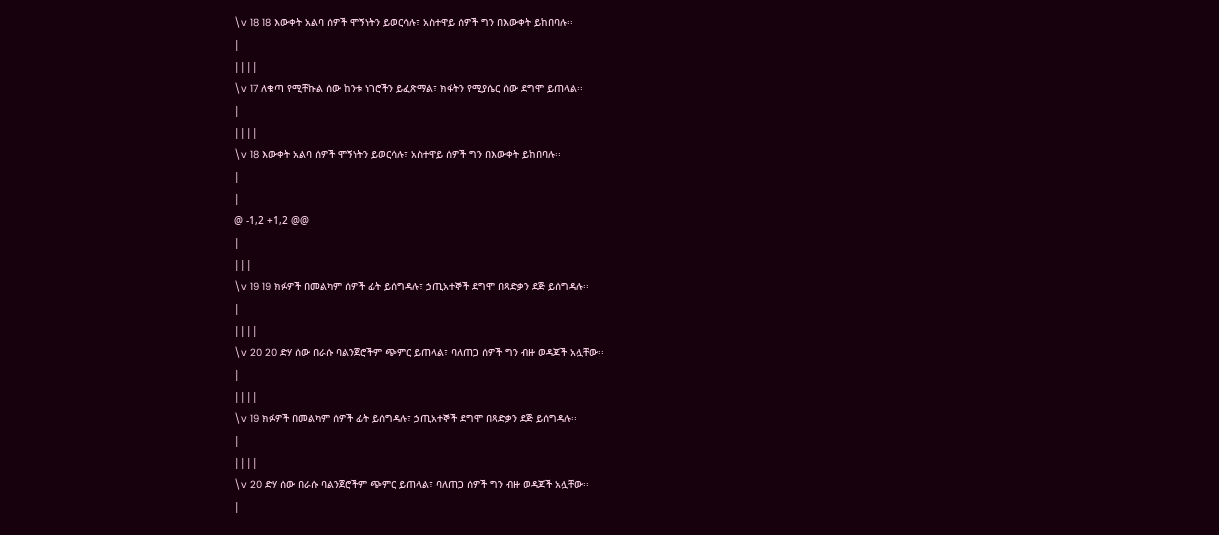\v 18 18 እውቀት አልባ ሰዎች ሞኝነትን ይወርሳሉ፣ አስተዋይ ሰዎች ግን በእውቀት ይከበባሉ፡፡
|
||||
\v 17 ለቁጣ የሚቸኩል ሰው ከንቱ ነገሮችን ይፈጽማል፣ ክፋትን የሚያሴር ሰው ደግሞ ይጠላል፡፡
|
||||
\v 18 እውቀት አልባ ሰዎች ሞኝነትን ይወርሳሉ፣ አስተዋይ ሰዎች ግን በእውቀት ይከበባሉ፡፡
|
|
@ -1,2 +1,2 @@
|
|||
\v 19 19 ክፉዎች በመልካም ሰዎች ፊት ይሰግዳሉ፣ ኃጢአተኞች ደግሞ በጻድቃን ደጅ ይሰግዳሉ፡፡
|
||||
\v 20 20 ድሃ ሰው በራሱ ባልንጀሮችም ጭምር ይጠላል፣ ባለጠጋ ሰዎች ግን ብዙ ወዳጆች አሏቸው፡፡
|
||||
\v 19 ክፉዎች በመልካም ሰዎች ፊት ይሰግዳሉ፣ ኃጢአተኞች ደግሞ በጻድቃን ደጅ ይሰግዳሉ፡፡
|
||||
\v 20 ድሃ ሰው በራሱ ባልንጀሮችም ጭምር ይጠላል፣ ባለጠጋ ሰዎች ግን ብዙ ወዳጆች አሏቸው፡፡
|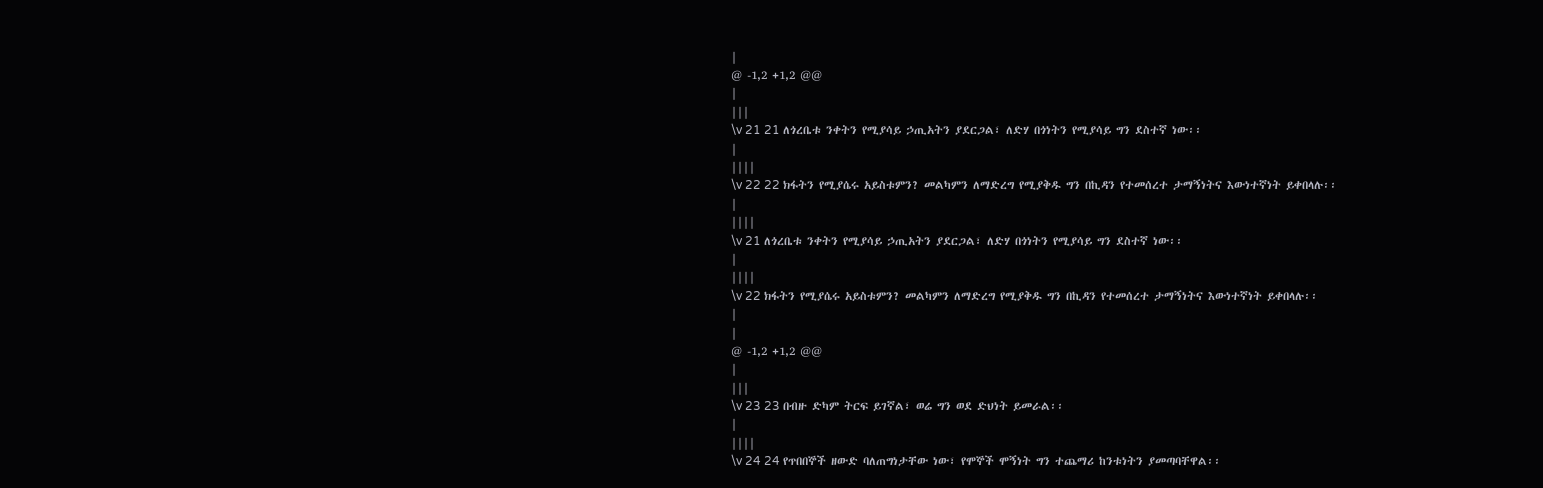|
@ -1,2 +1,2 @@
|
|||
\v 21 21 ለጎረቤቱ ንቀትን የሚያሳይ ኃጢአትን ያደርጋል፣ ለድሃ በጎነትን የሚያሳይ ግን ደስተኛ ነው፡፡
|
||||
\v 22 22 ክፋትን የሚያሴሩ አይስቱምን? መልካምን ለማድረግ የሚያቅዱ ግን በኪዳን የተመሰረተ ታማኝነትና እውነተኛነት ይቀበላሉ፡፡
|
||||
\v 21 ለጎረቤቱ ንቀትን የሚያሳይ ኃጢአትን ያደርጋል፣ ለድሃ በጎነትን የሚያሳይ ግን ደስተኛ ነው፡፡
|
||||
\v 22 ክፋትን የሚያሴሩ አይስቱምን? መልካምን ለማድረግ የሚያቅዱ ግን በኪዳን የተመሰረተ ታማኝነትና እውነተኛነት ይቀበላሉ፡፡
|
|
@ -1,2 +1,2 @@
|
|||
\v 23 23 በብዙ ድካም ትርፍ ይገኛል፣ ወሬ ግን ወደ ድህነት ይመራል፡፡
|
||||
\v 24 24 የጥበበኞች ዘውድ ባለጠግነታቸው ነው፣ የሞኞች ሞኝነት ግን ተጨማሪ ከንቱነትን ያመጣባቸዋል፡፡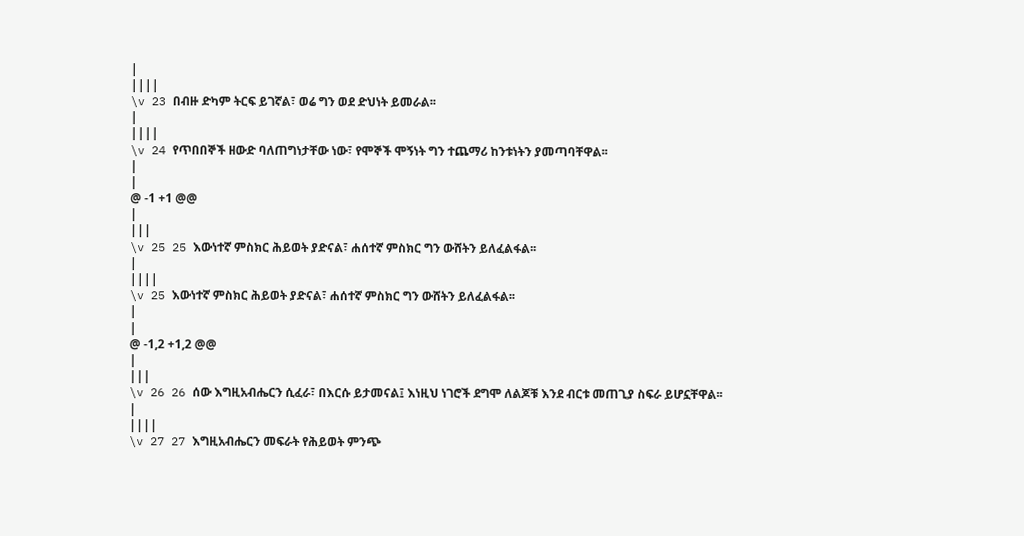|
||||
\v 23 በብዙ ድካም ትርፍ ይገኛል፣ ወሬ ግን ወደ ድህነት ይመራል፡፡
|
||||
\v 24 የጥበበኞች ዘውድ ባለጠግነታቸው ነው፣ የሞኞች ሞኝነት ግን ተጨማሪ ከንቱነትን ያመጣባቸዋል፡፡
|
|
@ -1 +1 @@
|
|||
\v 25 25 እውነተኛ ምስክር ሕይወት ያድናል፣ ሐሰተኛ ምስክር ግን ውሸትን ይለፈልፋል፡፡
|
||||
\v 25 እውነተኛ ምስክር ሕይወት ያድናል፣ ሐሰተኛ ምስክር ግን ውሸትን ይለፈልፋል፡፡
|
|
@ -1,2 +1,2 @@
|
|||
\v 26 26 ሰው እግዚአብሔርን ሲፈራ፣ በእርሱ ይታመናል፤ እነዚህ ነገሮች ደግሞ ለልጆቹ እንደ ብርቱ መጠጊያ ስፍራ ይሆኗቸዋል፡፡
|
||||
\v 27 27 እግዚአብሔርን መፍራት የሕይወት ምንጭ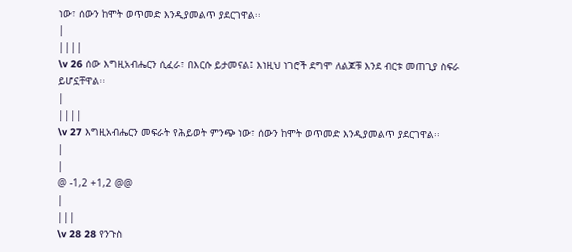ነው፣ ሰውን ከሞት ወጥመድ እንዲያመልጥ ያደርገዋል፡፡
|
||||
\v 26 ሰው እግዚአብሔርን ሲፈራ፣ በእርሱ ይታመናል፤ እነዚህ ነገሮች ደግሞ ለልጆቹ እንደ ብርቱ መጠጊያ ስፍራ ይሆኗቸዋል፡፡
|
||||
\v 27 እግዚአብሔርን መፍራት የሕይወት ምንጭ ነው፣ ሰውን ከሞት ወጥመድ እንዲያመልጥ ያደርገዋል፡፡
|
|
@ -1,2 +1,2 @@
|
|||
\v 28 28 የንጉስ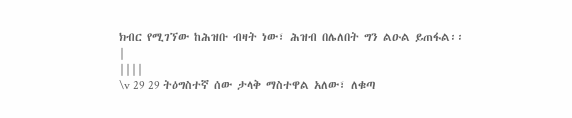ክብር የሚገኘው ከሕዝቡ ብዛት ነው፣ ሕዝብ በሌለበት ግን ልዑል ይጠፋል፡፡
|
||||
\v 29 29 ትዕግስተኛ ሰው ታላቅ ማስተዋል አለው፣ ለቁጣ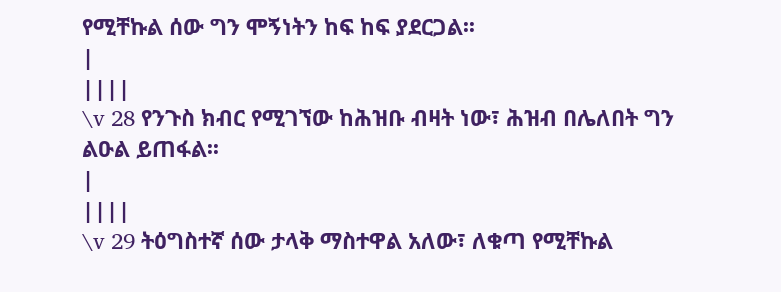የሚቸኩል ሰው ግን ሞኝነትን ከፍ ከፍ ያደርጋል፡፡
|
||||
\v 28 የንጉስ ክብር የሚገኘው ከሕዝቡ ብዛት ነው፣ ሕዝብ በሌለበት ግን ልዑል ይጠፋል፡፡
|
||||
\v 29 ትዕግስተኛ ሰው ታላቅ ማስተዋል አለው፣ ለቁጣ የሚቸኩል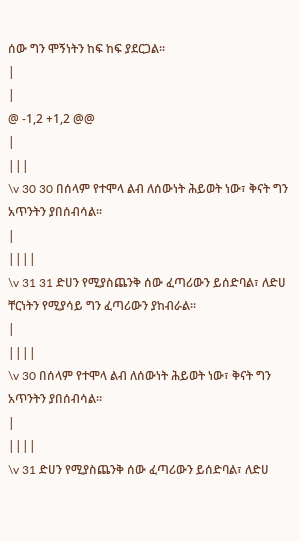ሰው ግን ሞኝነትን ከፍ ከፍ ያደርጋል፡፡
|
|
@ -1,2 +1,2 @@
|
|||
\v 30 30 በሰላም የተሞላ ልብ ለሰውነት ሕይወት ነው፣ ቅናት ግን አጥንትን ያበሰብሳል፡፡
|
||||
\v 31 31 ድሀን የሚያስጨንቅ ሰው ፈጣሪውን ይሰድባል፣ ለድሀ ቸርነትን የሚያሳይ ግን ፈጣሪውን ያከብራል፡፡
|
||||
\v 30 በሰላም የተሞላ ልብ ለሰውነት ሕይወት ነው፣ ቅናት ግን አጥንትን ያበሰብሳል፡፡
|
||||
\v 31 ድሀን የሚያስጨንቅ ሰው ፈጣሪውን ይሰድባል፣ ለድሀ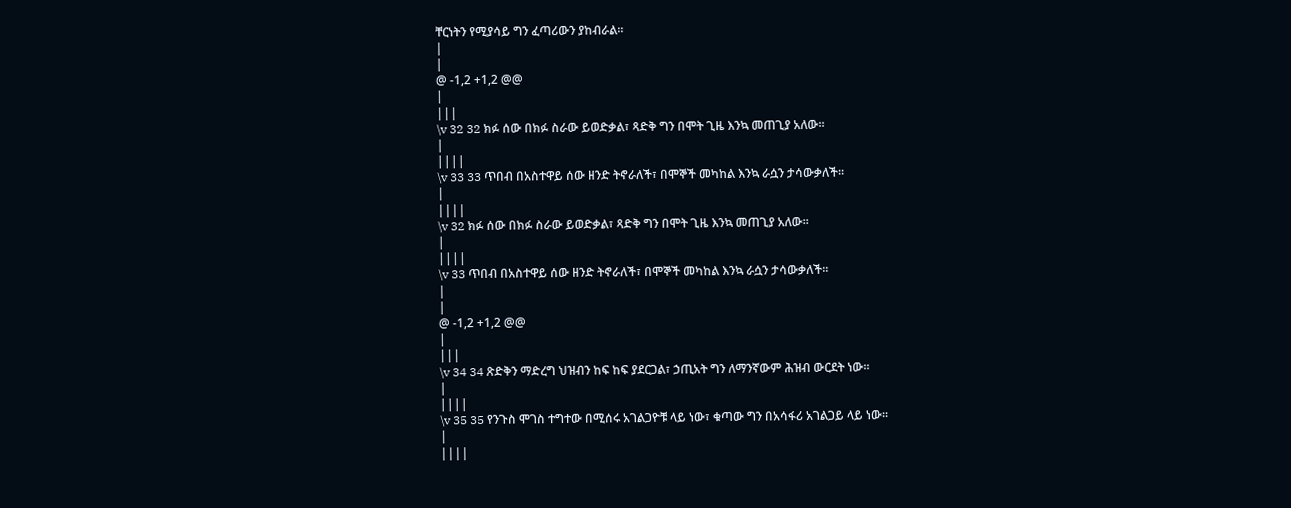ቸርነትን የሚያሳይ ግን ፈጣሪውን ያከብራል፡፡
|
|
@ -1,2 +1,2 @@
|
|||
\v 32 32 ክፉ ሰው በክፉ ስራው ይወድቃል፣ ጻድቅ ግን በሞት ጊዜ እንኳ መጠጊያ አለው፡፡
|
||||
\v 33 33 ጥበብ በአስተዋይ ሰው ዘንድ ትኖራለች፣ በሞኞች መካከል እንኳ ራሷን ታሳውቃለች፡፡
|
||||
\v 32 ክፉ ሰው በክፉ ስራው ይወድቃል፣ ጻድቅ ግን በሞት ጊዜ እንኳ መጠጊያ አለው፡፡
|
||||
\v 33 ጥበብ በአስተዋይ ሰው ዘንድ ትኖራለች፣ በሞኞች መካከል እንኳ ራሷን ታሳውቃለች፡፡
|
|
@ -1,2 +1,2 @@
|
|||
\v 34 34 ጽድቅን ማድረግ ህዝብን ከፍ ከፍ ያደርጋል፣ ኃጢአት ግን ለማንኛውም ሕዝብ ውርደት ነው፡፡
|
||||
\v 35 35 የንጉስ ሞገስ ተግተው በሚሰሩ አገልጋዮቹ ላይ ነው፣ ቁጣው ግን በአሳፋሪ አገልጋይ ላይ ነው፡፡
|
||||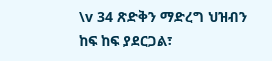\v 34 ጽድቅን ማድረግ ህዝብን ከፍ ከፍ ያደርጋል፣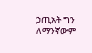ኃጢአት ግን ለማንኛውም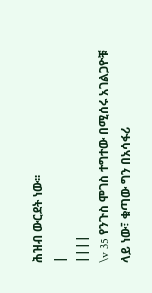ሕዝብ ውርደት ነው፡፡
|
||||
\v 35 የንጉስ ሞገስ ተግተው በሚሰሩ አገልጋዮቹ ላይ ነው፣ ቁጣው ግን በአሳፋሪ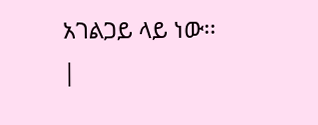አገልጋይ ላይ ነው፡፡
|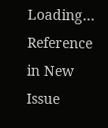Loading…
Reference in New Issue